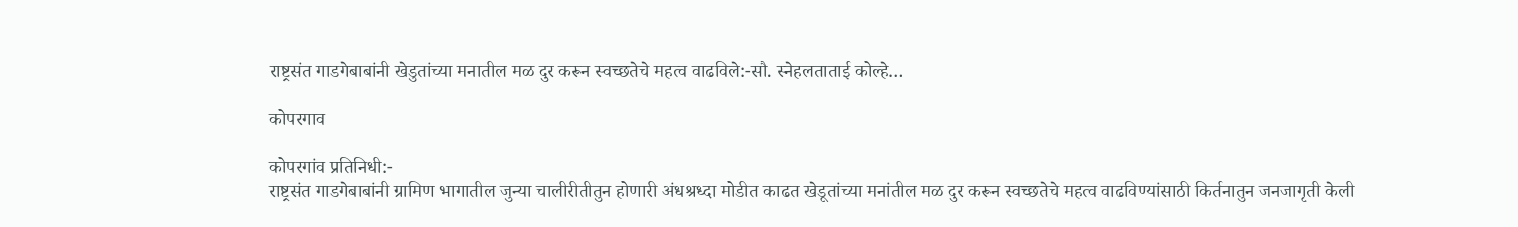राष्ट्रसंत गाडगेबाबांनी खेडुतांच्या मनातील मळ दुर करून स्वच्छतेचे महत्व वाढविले:-सौ. स्नेहलताताई कोल्हे…

कोपरगाव

कोपरगांव प्रतिनिधी:-
राष्ट्रसंत गाडगेबाबांनी ग्रामिण भागातील जुन्या चालीरीतीतुन होणारी अंधश्रध्दा मोडीत काढत खेडूतांच्या मनांतील मळ दुर करून स्वच्छतेचे महत्व वाढविण्यांसाठी किर्तनातुन जनजागृती केली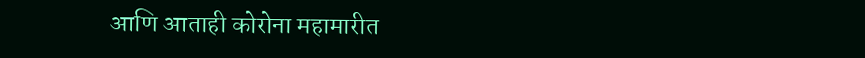आणि आताही कोरोना महामारीत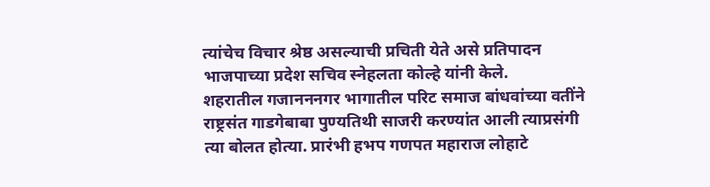त्यांचेच विचार श्रेष्ठ असल्याची प्रचिती येते असे प्रतिपादन भाजपाच्या प्रदेश सचिव स्नेहलता कोल्हे यांनी केले.
शहरातील गजानननगर भागातील परिट समाज बांधवांच्या वतींने राष्ट्रसंत गाडगेबाबा पुण्यतिथी साजरी करण्यांत आली त्याप्रसंगी त्या बोलत होत्या. प्रारंभी हभप गणपत महाराज लोहाटे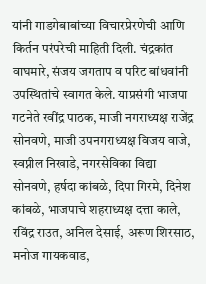यांनी गाडगेबाबांच्या विचारप्रेरणेची आणि किर्तन परंपरेची माहिती दिली. चंद्रकांत वाघमारे, संजय जगताप व परिट बांधवांनी उपस्थितांचे स्वागत केले. याप्रसंगी भाजपा गटनेते रवींद्र पाठक, माजी नगराध्यक्ष राजेंद्र सोनवणे, माजी उपनगराध्यक्ष विजय वाजे, स्वप्नील निखाडे, नगरसेविका विद्या सोनवणे, हर्षदा कांबळे, दिपा गिरमे, दिनेश कांबळे, भाजपाचे शहराध्यक्ष दत्ता काले, रविंद्र राउत, अनिल देसाई, अरूण शिरसाठ, मनोज गायकवाड,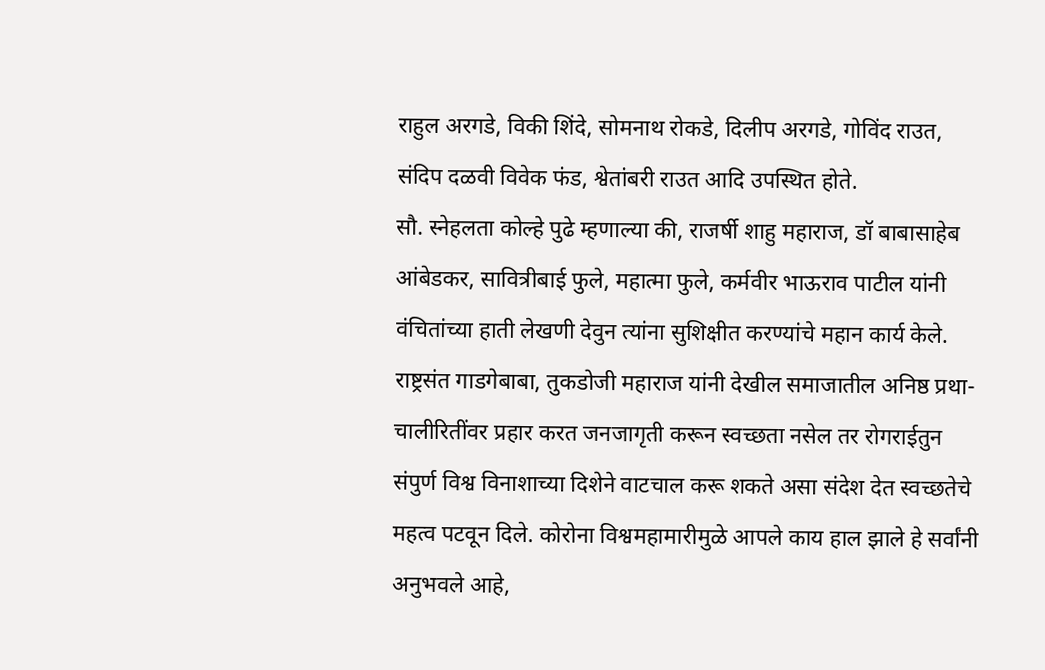राहुल अरगडे, विकी शिंदे, सोमनाथ रोकडे, दिलीप अरगडे, गोविंद राउत, संदिप दळवी विवेक फंड, श्वेतांबरी राउत आदि उपस्थित होते.
सौ. स्नेहलता कोल्हे पुढे म्हणाल्या की, राजर्षी शाहु महाराज, डॉ बाबासाहेब आंबेडकर, सावित्रीबाई फुले, महात्मा फुले, कर्मवीर भाऊराव पाटील यांनी वंचितांच्या हाती लेखणी देवुन त्यांना सुशिक्षीत करण्यांचे महान कार्य केले. राष्ट्रसंत गाडगेबाबा, तुकडोजी महाराज यांनी देखील समाजातील अनिष्ठ प्रथा-चालीरितींवर प्रहार करत जनजागृती करून स्वच्छता नसेल तर रोगराईतुन संपुर्ण विश्व विनाशाच्या दिशेने वाटचाल करू शकते असा संदेश देत स्वच्छतेचे महत्व पटवून दिले. कोरोना विश्वमहामारीमुळे आपले काय हाल झाले हे सर्वांनी अनुभवले आहे,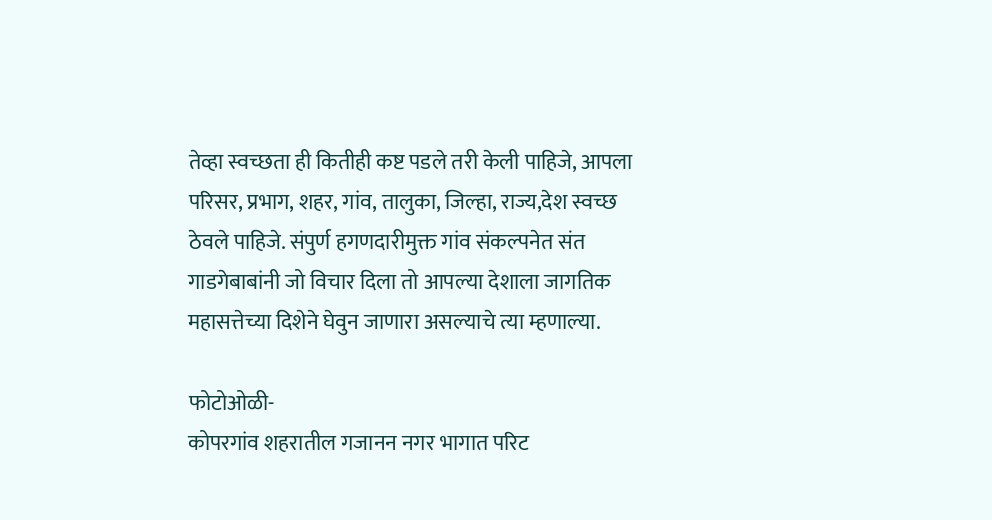तेव्हा स्वच्छता ही कितीही कष्ट पडले तरी केली पाहिजे, आपला परिसर, प्रभाग, शहर, गांव, तालुका, जिल्हा, राज्य,देश स्वच्छ ठेवले पाहिजे. संपुर्ण हगणदारीमुक्त गांव संकल्पनेत संत गाडगेबाबांनी जो विचार दिला तो आपल्या देशाला जागतिक महासत्तेच्या दिशेने घेवुन जाणारा असल्याचे त्या म्हणाल्या.

फोटोओळी-
कोपरगांव शहरातील गजानन नगर भागात परिट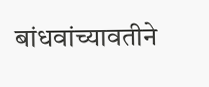बांधवांच्यावतीने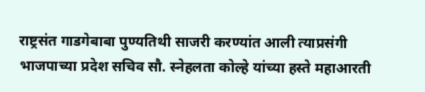राष्ट्रसंत गाडगेबाबा पुण्यतिथी साजरी करण्यांत आली त्याप्रसंगी भाजपाच्या प्रदेश सचिव सौ. स्नेहलता कोल्हे यांच्या हस्ते महाआरती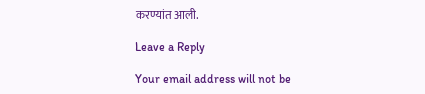करण्यांत आली.

Leave a Reply

Your email address will not be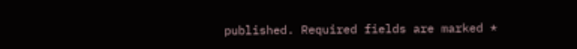published. Required fields are marked *